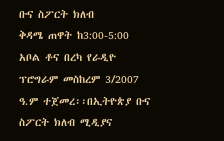ቡና ስፖርት ክለብ
ቅዳሜ ጠዋት ከ3:00-5:00
አቦል ቶና በረካ የራዲዮ ፕሮግራም መስከረም 3/2007 ዓ.ም ተጀመረ፡፡በኢትዮጵያ ቡና ስፖርት ክለብ ሚዲያና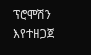ፕሮሞሽን እየተዘጋጀ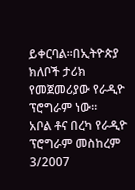ይቀርባል፡፡በኢትዮጵያ ክለቦች ታሪክ የመጀመሪያው የራዲዮ ፕሮግራም ነው፡፡
አቦል ቶና በረካ የራዲዮ ፕሮግራም መስከረም 3/2007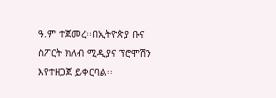ዓ.ም ተጀመረ፡፡በኢትዮጵያ ቡና ስፖርት ክለብ ሚዲያና ፕሮሞሽን እየተዘጋጀ ይቀርባል፡፡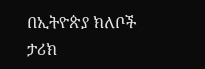በኢትዮጵያ ክለቦች ታሪክ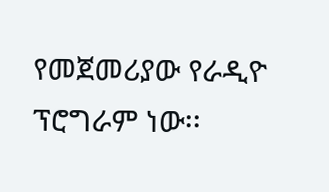የመጀመሪያው የራዲዮ ፕሮግራም ነው፡፡